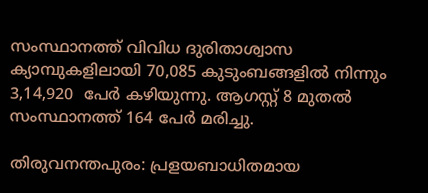സംസ്ഥാനത്ത് വിവിധ ദുരിതാശ്വാസ ക്യാമ്പുകളിലായി 70,085 കുടുംബങ്ങളില്‍ നിന്നും 3,14,920  പേര്‍ കഴിയുന്നു. ആഗസ്റ്റ് 8 മുതല്‍ സംസ്ഥാനത്ത് 164 പേര്‍ മരിച്ചു.

തിരുവനന്തപുരം: പ്രളയബാധിതമായ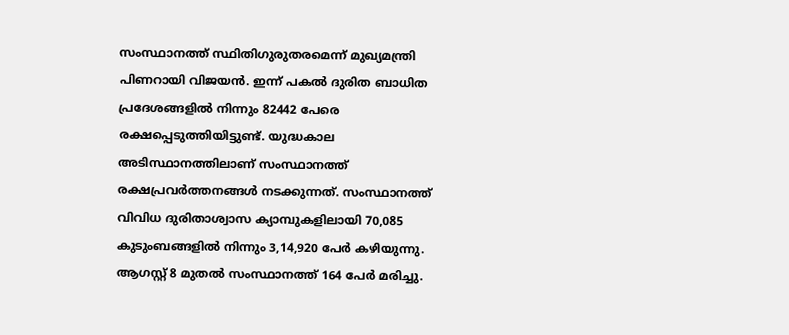സംസ്ഥാനത്ത് സ്ഥിതിഗുരുതരമെന്ന് മുഖ്യമന്ത്രി പിണറായി വിജയന്‍. ഇന്ന് പകല്‍ ദുരിത ബാധിത പ്രദേശങ്ങളില്‍ നിന്നും 82442 പേരെ രക്ഷപ്പെടുത്തിയിട്ടുണ്ട്. യുദ്ധകാല അടിസ്ഥാനത്തിലാണ് സംസ്ഥാനത്ത് രക്ഷപ്രവര്‍ത്തനങ്ങള്‍ നടക്കുന്നത്. സംസ്ഥാനത്ത് വിവിധ ദുരിതാശ്വാസ ക്യാമ്പുകളിലായി 70,085 കുടുംബങ്ങളില്‍ നിന്നും 3,14,920 പേര്‍ കഴിയുന്നു. ആഗസ്റ്റ് 8 മുതല്‍ സംസ്ഥാനത്ത് 164 പേര്‍ മരിച്ചു.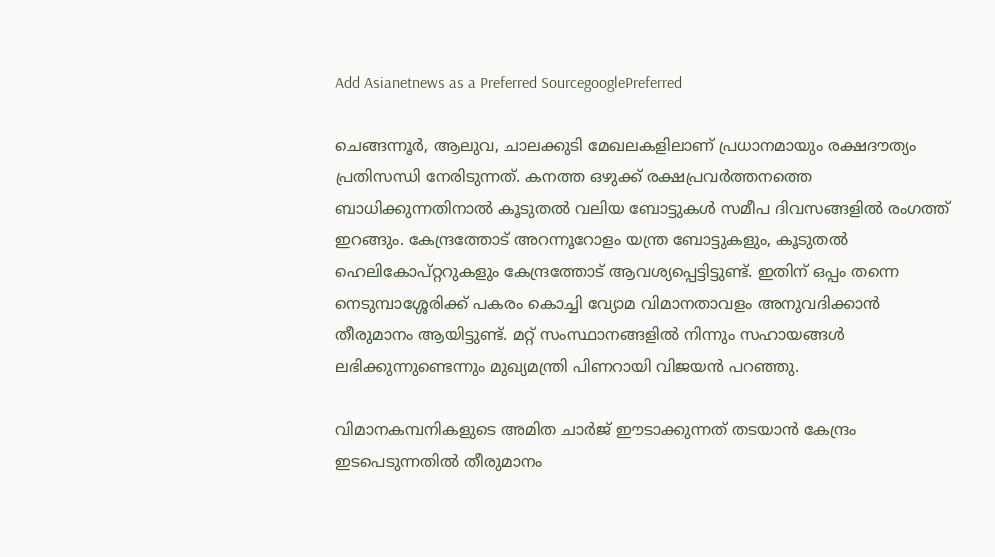Add Asianetnews as a Preferred SourcegooglePreferred

ചെങ്ങന്നൂര്‍, ആലുവ, ചാലക്കുടി മേഖലകളിലാണ് പ്രധാനമായും രക്ഷദൗത്യം പ്രതിസന്ധി നേരിടുന്നത്. കനത്ത ഒഴുക്ക് രക്ഷപ്രവര്‍ത്തനത്തെ ബാധിക്കുന്നതിനാല്‍ കൂടുതല്‍ വലിയ ബോട്ടുകള്‍ സമീപ ദിവസങ്ങളില്‍ രംഗത്ത് ഇറങ്ങും. കേന്ദ്രത്തോട് അറന്നൂറോളം യന്ത്ര ബോട്ടുകളും, കൂടുതല്‍ ഹെലികോപ്റ്ററുകളും കേന്ദ്രത്തോട് ആവശ്യപ്പെട്ടിട്ടുണ്ട്. ഇതിന് ഒപ്പം തന്നെ നെടുമ്പാശ്ശേരിക്ക് പകരം കൊച്ചി വ്യോമ വിമാനതാവളം അനുവദിക്കാന്‍ തീരുമാനം ആയിട്ടുണ്ട്. മറ്റ് സംസ്ഥാനങ്ങളില്‍ നിന്നും സഹായങ്ങള്‍ ലഭിക്കുന്നുണ്ടെന്നും മുഖ്യമന്ത്രി പിണറായി വിജയന്‍ പറഞ്ഞു.

വിമാനകമ്പനികളുടെ അമിത ചാര്‍ജ് ഈടാക്കുന്നത് തടയാന്‍ കേന്ദ്രം ഇടപെടുന്നതില്‍ തീരുമാനം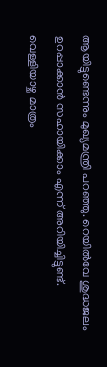ആയിട്ടുണ്ടെന്നും മുഖ്യമന്ത്രി പറഞ്ഞു. റെയില്‍വേ ശുദ്ധജലം ഉറപ്പാക്കാന്‍ സഹായിക്കാം എന്ന് അറിയിച്ചിട്ടുണ്ട്. വെള്ളിയാഴ്ച മാത്രം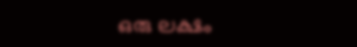ഒരു ലക്ഷം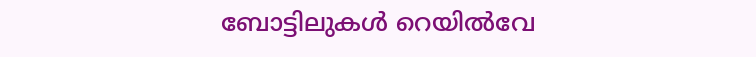ബോട്ടിലുകള്‍ റെയില്‍വേ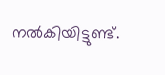നല്‍കിയിട്ടുണ്ട്.